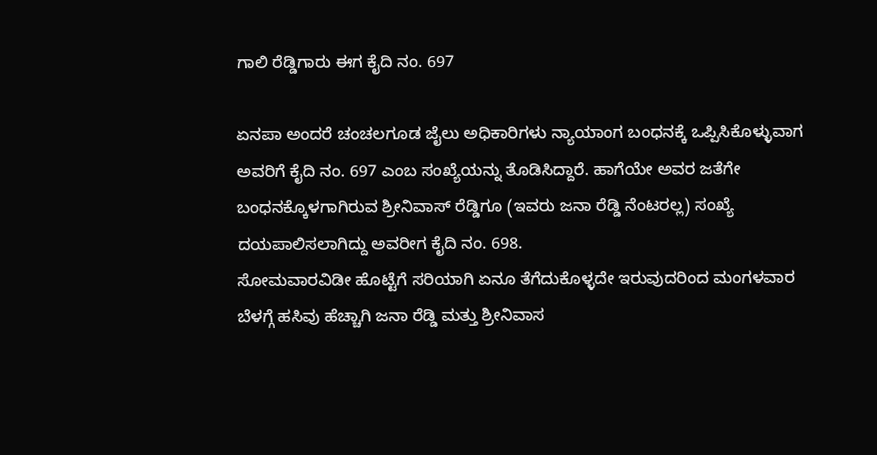ಗಾಲಿ ರೆಡ್ಡಿಗಾರು ಈಗ ಕೈದಿ ನಂ. 697

ಏನಪಾ ಅಂದರೆ ಚಂಚಲಗೂಡ ಜೈಲು ಅಧಿಕಾರಿಗಳು ನ್ಯಾಯಾಂಗ ಬಂಧನಕ್ಕೆ ಒಪ್ಪಿಸಿಕೊಳ್ಳುವಾಗ ಅವರಿಗೆ ಕೈದಿ ನಂ. 697 ಎಂಬ ಸಂಖ್ಯೆಯನ್ನು ತೊಡಿಸಿದ್ದಾರೆ. ಹಾಗೆಯೇ ಅವರ ಜತೆಗೇ ಬಂಧನಕ್ಕೊಳಗಾಗಿರುವ ಶ್ರೀನಿವಾಸ್ ರೆಡ್ಡಿಗೂ (ಇವರು ಜನಾ ರೆಡ್ಡಿ ನೆಂಟರಲ್ಲ) ಸಂಖ್ಯೆ ದಯಪಾಲಿಸಲಾಗಿದ್ದು ಅವರೀಗ ಕೈದಿ ನಂ. 698.
ಸೋಮವಾರವಿಡೀ ಹೊಟ್ಟೆಗೆ ಸರಿಯಾಗಿ ಏನೂ ತೆಗೆದುಕೊಳ್ಳದೇ ಇರುವುದರಿಂದ ಮಂಗಳವಾರ ಬೆಳಗ್ಗೆ ಹಸಿವು ಹೆಚ್ಚಾಗಿ ಜನಾ ರೆಡ್ಡಿ ಮತ್ತು ಶ್ರೀನಿವಾಸ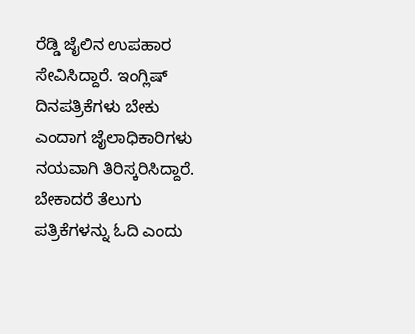ರೆಡ್ಡಿ ಜೈಲಿನ ಉಪಹಾರ ಸೇವಿಸಿದ್ದಾರೆ. ಇಂಗ್ಲಿಷ್ ದಿನಪತ್ರಿಕೆಗಳು ಬೇಕು ಎಂದಾಗ ಜೈಲಾಧಿಕಾರಿಗಳು ನಯವಾಗಿ ತಿರಿಸ್ಕರಿಸಿದ್ದಾರೆ. ಬೇಕಾದರೆ ತೆಲುಗು ಪತ್ರಿಕೆಗಳನ್ನು ಓದಿ ಎಂದು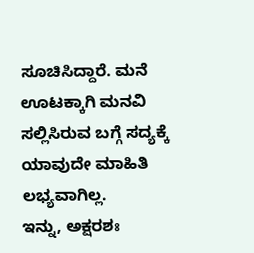ಸೂಚಿಸಿದ್ದಾರೆ. ಮನೆ ಊಟಕ್ಕಾಗಿ ಮನವಿ ಸಲ್ಲಿಸಿರುವ ಬಗ್ಗೆ ಸದ್ಯಕ್ಕೆ ಯಾವುದೇ ಮಾಹಿತಿ ಲಭ್ಯವಾಗಿಲ್ಲ.
ಇನ್ನು, ಅಕ್ಷರಶಃ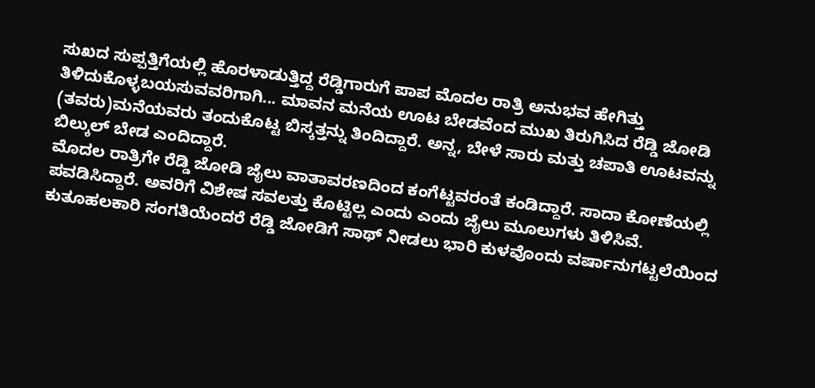ಸುಖದ ಸುಪ್ಪತ್ತಿಗೆಯಲ್ಲಿ ಹೊರಳಾಡುತ್ತಿದ್ದ ರೆಡ್ಡಿಗಾರುಗೆ ಪಾಪ ಮೊದಲ ರಾತ್ರಿ ಅನುಭವ ಹೇಗಿತ್ತು ತಿಳಿದುಕೊಳ್ಳಬಯಸುವವರಿಗಾಗಿ... ಮಾವನ ಮನೆಯ ಊಟ ಬೇಡವೆಂದ ಮುಖ ತಿರುಗಿಸಿದ ರೆಡ್ಡಿ ಜೋಡಿ (ತವರು)ಮನೆಯವರು ತಂದುಕೊಟ್ಟ ಬಿಸ್ಕತ್ತನ್ನು ತಿಂದಿದ್ದಾರೆ. ಅನ್ನ, ಬೇಳೆ ಸಾರು ಮತ್ತು ಚಪಾತಿ ಊಟವನ್ನು ಬಿಲ್ಕುಲ್ ಬೇಡ ಎಂದಿದ್ದಾರೆ.
ಮೊದಲ ರಾತ್ರಿಗೇ ರೆಡ್ಡಿ ಜೋಡಿ ಜೈಲು ವಾತಾವರಣದಿಂದ ಕಂಗೆಟ್ಟವರಂತೆ ಕಂಡಿದ್ದಾರೆ. ಸಾದಾ ಕೋಣೆಯಲ್ಲಿ ಪವಡಿಸಿದ್ದಾರೆ. ಅವರಿಗೆ ವಿಶೇಷ ಸವಲತ್ತು ಕೊಟ್ಟಿಲ್ಲ ಎಂದು ಎಂದು ಜೈಲು ಮೂಲುಗಳು ತಿಳಿಸಿವೆ.
ಕುತೂಹಲಕಾರಿ ಸಂಗತಿಯೆಂದರೆ ರೆಡ್ಡಿ ಜೋಡಿಗೆ ಸಾಥ್ ನೀಡಲು ಭಾರಿ ಕುಳವೊಂದು ವರ್ಷಾನುಗಟ್ಟಲೆಯಿಂದ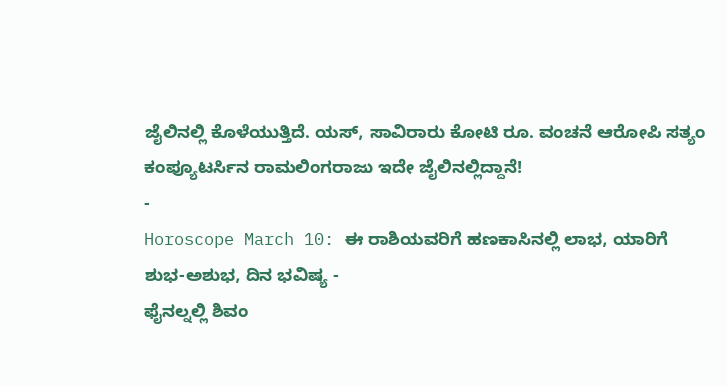ಜೈಲಿನಲ್ಲಿ ಕೊಳೆಯುತ್ತಿದೆ. ಯಸ್, ಸಾವಿರಾರು ಕೋಟಿ ರೂ. ವಂಚನೆ ಆರೋಪಿ ಸತ್ಯಂ ಕಂಪ್ಯೂಟರ್ಸಿನ ರಾಮಲಿಂಗರಾಜು ಇದೇ ಜೈಲಿನಲ್ಲಿದ್ದಾನೆ!
-
Horoscope March 10: ಈ ರಾಶಿಯವರಿಗೆ ಹಣಕಾಸಿನಲ್ಲಿ ಲಾಭ, ಯಾರಿಗೆ ಶುಭ-ಅಶುಭ, ದಿನ ಭವಿಷ್ಯ -
ಫೈನಲ್ನಲ್ಲಿ ಶಿವಂ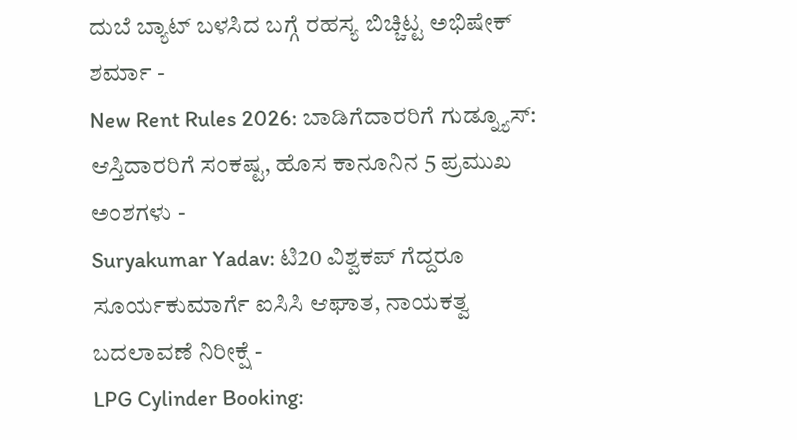ದುಬೆ ಬ್ಯಾಟ್ ಬಳಸಿದ ಬಗ್ಗೆ ರಹಸ್ಯ ಬಿಚ್ಚಿಟ್ಟ ಅಭಿಷೇಕ್ ಶರ್ಮಾ -
New Rent Rules 2026: ಬಾಡಿಗೆದಾರರಿಗೆ ಗುಡ್ನ್ಯೂಸ್: ಆಸ್ತಿದಾರರಿಗೆ ಸಂಕಷ್ಟ, ಹೊಸ ಕಾನೂನಿನ 5 ಪ್ರಮುಖ ಅಂಶಗಳು -
Suryakumar Yadav: ಟಿ20 ವಿಶ್ವಕಪ್ ಗೆದ್ದರೂ ಸೂರ್ಯಕುಮಾರ್ಗೆ ಐಸಿಸಿ ಆಘಾತ, ನಾಯಕತ್ವ ಬದಲಾವಣೆ ನಿರೀಕ್ಷೆ -
LPG Cylinder Booking: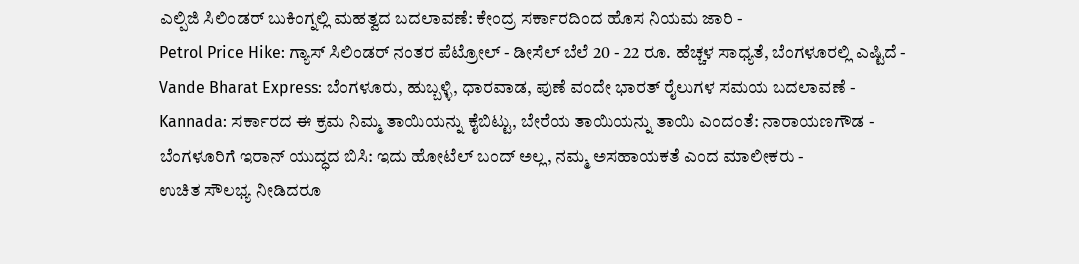ಎಲ್ಪಿಜಿ ಸಿಲಿಂಡರ್ ಬುಕಿಂಗ್ನಲ್ಲಿ ಮಹತ್ವದ ಬದಲಾವಣೆ: ಕೇಂದ್ರ ಸರ್ಕಾರದಿಂದ ಹೊಸ ನಿಯಮ ಜಾರಿ -
Petrol Price Hike: ಗ್ಯಾಸ್ ಸಿಲಿಂಡರ್ ನಂತರ ಪೆಟ್ರೋಲ್ - ಡೀಸೆಲ್ ಬೆಲೆ 20 - 22 ರೂ. ಹೆಚ್ಚಳ ಸಾಧ್ಯತೆ, ಬೆಂಗಳೂರಲ್ಲಿ ಎಷ್ಟಿದೆ -
Vande Bharat Express: ಬೆಂಗಳೂರು, ಹುಬ್ಬಳ್ಳಿ, ಧಾರವಾಡ, ಪುಣೆ ವಂದೇ ಭಾರತ್ ರೈಲುಗಳ ಸಮಯ ಬದಲಾವಣೆ -
Kannada: ಸರ್ಕಾರದ ಈ ಕ್ರಮ ನಿಮ್ಮ ತಾಯಿಯನ್ನು ಕೈಬಿಟ್ಟು, ಬೇರೆಯ ತಾಯಿಯನ್ನು ತಾಯಿ ಎಂದಂತೆ: ನಾರಾಯಣಗೌಡ -
ಬೆಂಗಳೂರಿಗೆ ಇರಾನ್ ಯುದ್ಧದ ಬಿಸಿ: ಇದು ಹೋಟೆಲ್ ಬಂದ್ ಅಲ್ಲ, ನಮ್ಮ ಅಸಹಾಯಕತೆ ಎಂದ ಮಾಲೀಕರು -
ಉಚಿತ ಸೌಲಭ್ಯ ನೀಡಿದರೂ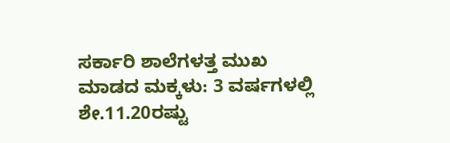ಸರ್ಕಾರಿ ಶಾಲೆಗಳತ್ತ ಮುಖ ಮಾಡದ ಮಕ್ಕಳು: 3 ವರ್ಷಗಳಲ್ಲಿ ಶೇ.11.20ರಷ್ಟು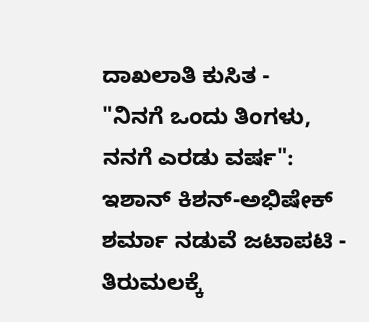ದಾಖಲಾತಿ ಕುಸಿತ -
"ನಿನಗೆ ಒಂದು ತಿಂಗಳು, ನನಗೆ ಎರಡು ವರ್ಷ": ಇಶಾನ್ ಕಿಶನ್-ಅಭಿಷೇಕ್ ಶರ್ಮಾ ನಡುವೆ ಜಟಾಪಟಿ -
ತಿರುಮಲಕ್ಕೆ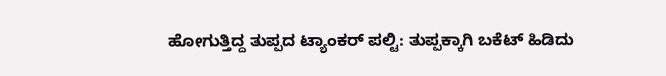ಹೋಗುತ್ತಿದ್ದ ತುಪ್ಪದ ಟ್ಯಾಂಕರ್ ಪಲ್ಟಿ: ತುಪ್ಪಕ್ಕಾಗಿ ಬಕೆಟ್ ಹಿಡಿದು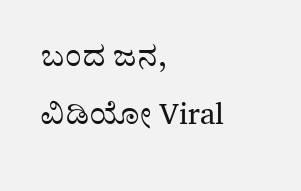ಬಂದ ಜನ, ವಿಡಿಯೋ Viral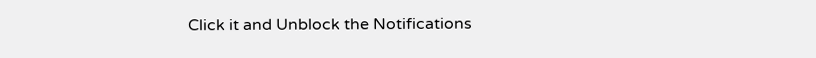Click it and Unblock the Notifications